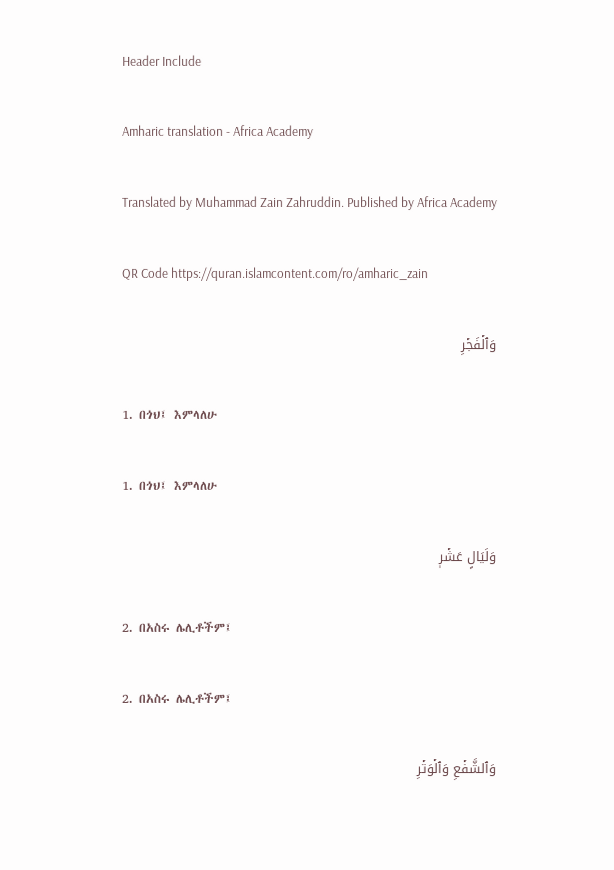Header Include

Amharic translation - Africa Academy

Translated by Muhammad Zain Zahruddin. Published by Africa Academy

QR Code https://quran.islamcontent.com/ro/amharic_zain

وَٱلۡفَجۡرِ

1. በጎህ፤ እምላለሁ

1. በጎህ፤ እምላለሁ

وَلَيَالٍ عَشۡرٖ

2. በአስሩ ሌሊቶችም፤

2. በአስሩ ሌሊቶችም፤

وَٱلشَّفۡعِ وَٱلۡوَتۡرِ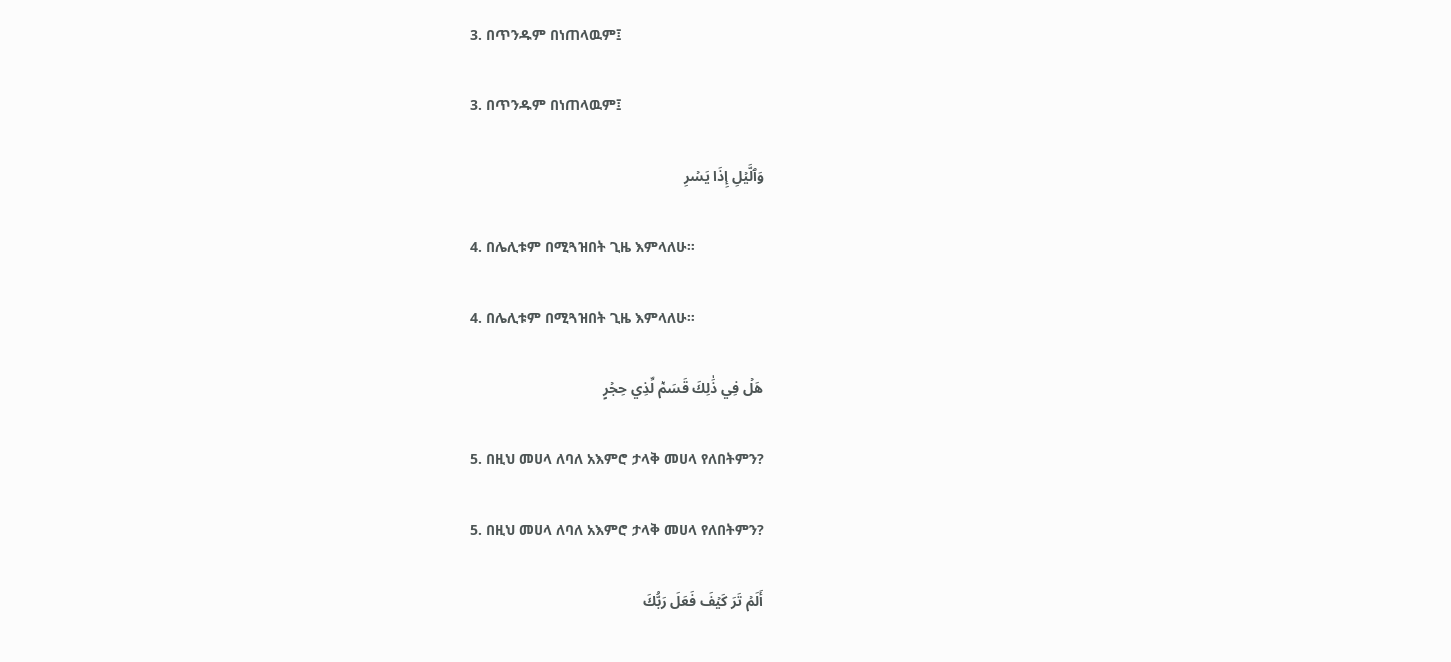3. በጥንዱም በነጠላዉም፤

3. በጥንዱም በነጠላዉም፤

وَٱلَّيۡلِ إِذَا يَسۡرِ

4. በሌሊቱም በሚጓዝበት ጊዜ እምላለሁ።

4. በሌሊቱም በሚጓዝበት ጊዜ እምላለሁ።

هَلۡ فِي ذَٰلِكَ قَسَمٞ لِّذِي حِجۡرٍ

5. በዚህ መሀላ ለባለ አእምሮ ታላቅ መሀላ የለበትምን?

5. በዚህ መሀላ ለባለ አእምሮ ታላቅ መሀላ የለበትምን?

أَلَمۡ تَرَ كَيۡفَ فَعَلَ رَبُّكَ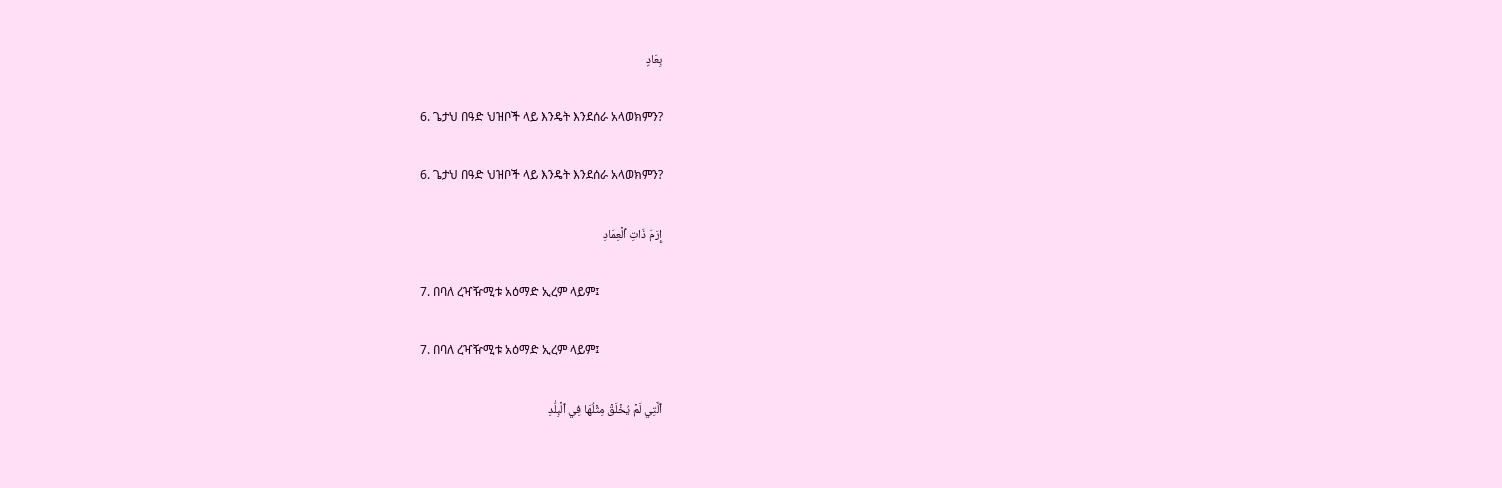بِعَادٍ

6. ጌታህ በዓድ ህዝቦች ላይ እንዴት እንደሰራ አላወክምን?

6. ጌታህ በዓድ ህዝቦች ላይ እንዴት እንደሰራ አላወክምን?

إِرَمَ ذَاتِ ٱلۡعِمَادِ

7. በባለ ረዣዥሚቱ አዕማድ ኢረም ላይም፤

7. በባለ ረዣዥሚቱ አዕማድ ኢረም ላይም፤

ٱلَّتِي لَمۡ يُخۡلَقۡ مِثۡلُهَا فِي ٱلۡبِلَٰدِ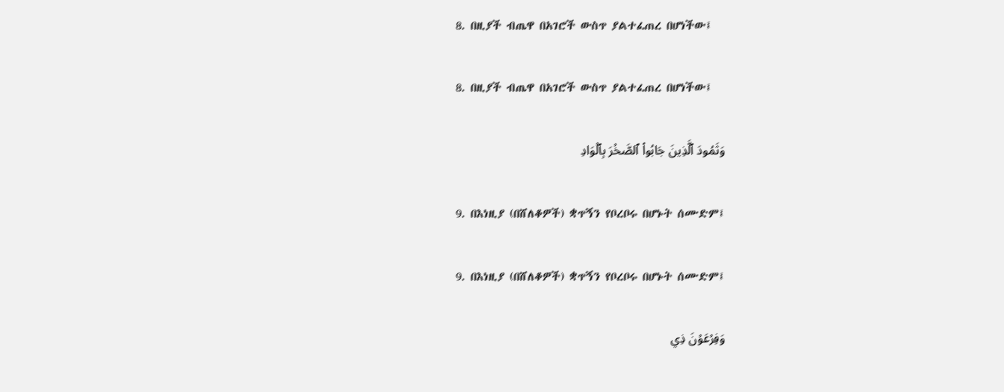8. በዚያች ብጤዋ በአገሮች ውስጥ ያልተፈጠረ በሆነችው፤

8. በዚያች ብጤዋ በአገሮች ውስጥ ያልተፈጠረ በሆነችው፤

وَثَمُودَ ٱلَّذِينَ جَابُواْ ٱلصَّخۡرَ بِٱلۡوَادِ

9. በእነዚያ (በሸለቆዎች) ቋጥኝን የቦረቦሩ በሆኑት ሰሙድም፤

9. በእነዚያ (በሸለቆዎች) ቋጥኝን የቦረቦሩ በሆኑት ሰሙድም፤

وَفِرۡعَوۡنَ ذِي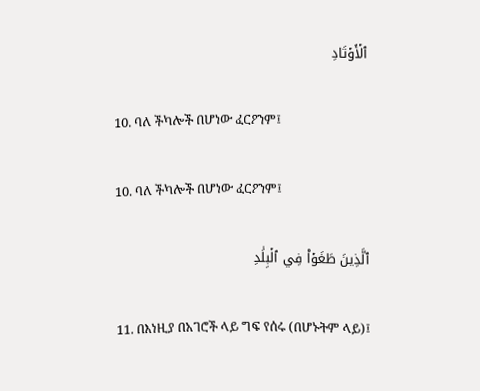ٱلۡأَوۡتَادِ

10. ባለ ችካሎች በሆነው ፈርዖንም፤

10. ባለ ችካሎች በሆነው ፈርዖንም፤

ٱلَّذِينَ طَغَوۡاْ فِي ٱلۡبِلَٰدِ

11. በእነዚያ በአገሮች ላይ ግፍ የሰሩ (በሆኑትም ላይ)፤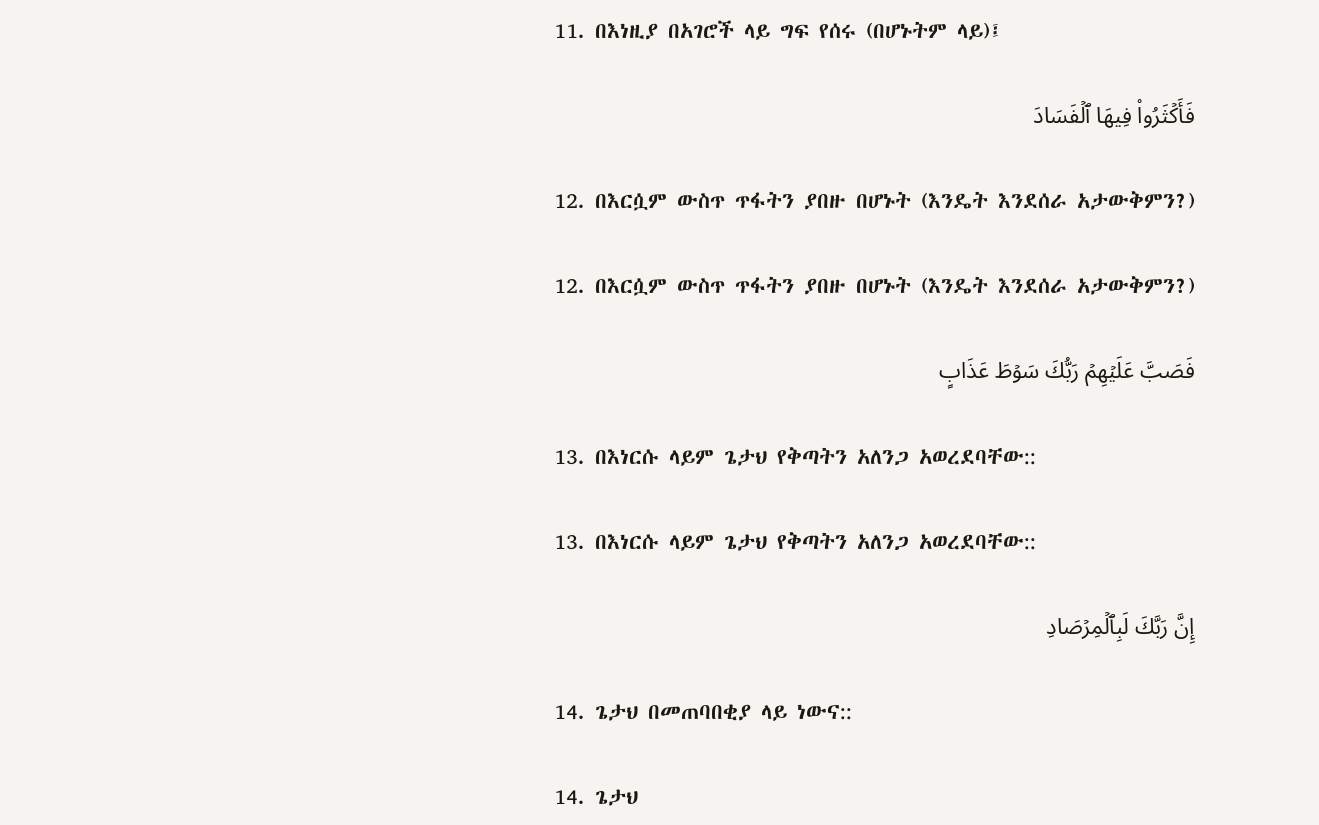11. በእነዚያ በአገሮች ላይ ግፍ የሰሩ (በሆኑትም ላይ)፤

فَأَكۡثَرُواْ فِيهَا ٱلۡفَسَادَ

12. በእርሷም ውስጥ ጥፋትን ያበዙ በሆኑት (እንዴት እንደሰራ አታውቅምን?)

12. በእርሷም ውስጥ ጥፋትን ያበዙ በሆኑት (እንዴት እንደሰራ አታውቅምን?)

فَصَبَّ عَلَيۡهِمۡ رَبُّكَ سَوۡطَ عَذَابٍ

13. በእነርሱ ላይም ጌታህ የቅጣትን አለንጋ አወረደባቸው::

13. በእነርሱ ላይም ጌታህ የቅጣትን አለንጋ አወረደባቸው::

إِنَّ رَبَّكَ لَبِٱلۡمِرۡصَادِ

14. ጌታህ በመጠባበቂያ ላይ ነውና::

14. ጌታህ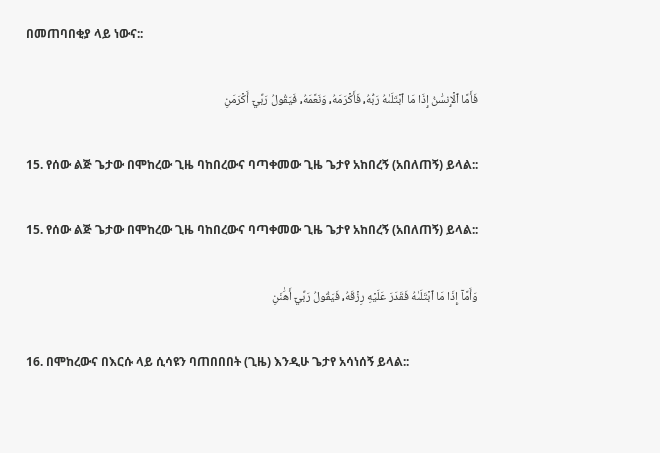በመጠባበቂያ ላይ ነውና::

فَأَمَّا ٱلۡإِنسَٰنُ إِذَا مَا ٱبۡتَلَىٰهُ رَبُّهُۥ فَأَكۡرَمَهُۥ وَنَعَّمَهُۥ فَيَقُولُ رَبِّيٓ أَكۡرَمَنِ

15. የሰው ልጅ ጌታው በሞከረው ጊዜ ባከበረውና ባጣቀመው ጊዜ ጌታየ አከበረኝ (አበለጠኝ) ይላል::

15. የሰው ልጅ ጌታው በሞከረው ጊዜ ባከበረውና ባጣቀመው ጊዜ ጌታየ አከበረኝ (አበለጠኝ) ይላል::

وَأَمَّآ إِذَا مَا ٱبۡتَلَىٰهُ فَقَدَرَ عَلَيۡهِ رِزۡقَهُۥ فَيَقُولُ رَبِّيٓ أَهَٰنَنِ

16. በሞከረውና በእርሱ ላይ ሲሳዩን ባጠበበበት (ጊዜ) እንዲሁ ጌታየ አሳነሰኝ ይላል::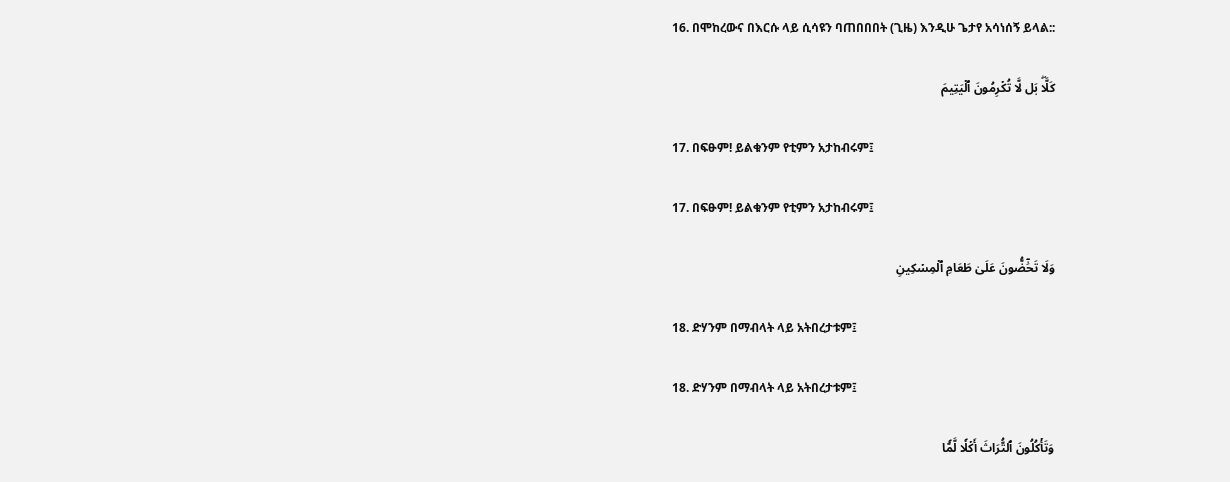16. በሞከረውና በእርሱ ላይ ሲሳዩን ባጠበበበት (ጊዜ) እንዲሁ ጌታየ አሳነሰኝ ይላል::

كَلَّاۖ بَل لَّا تُكۡرِمُونَ ٱلۡيَتِيمَ

17. በፍፁም! ይልቁንም የቲምን አታከብሩም፤

17. በፍፁም! ይልቁንም የቲምን አታከብሩም፤

وَلَا تَحَٰٓضُّونَ عَلَىٰ طَعَامِ ٱلۡمِسۡكِينِ

18. ድሃንም በማብላት ላይ አትበረታቱም፤

18. ድሃንም በማብላት ላይ አትበረታቱም፤

وَتَأۡكُلُونَ ٱلتُّرَاثَ أَكۡلٗا لَّمّٗا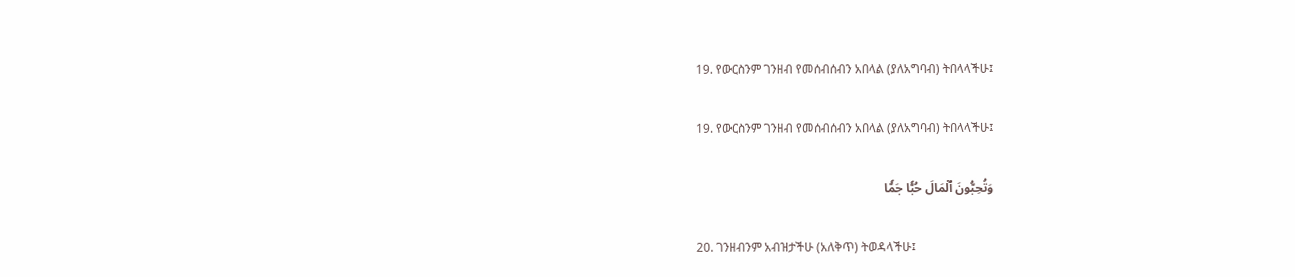19. የውርስንም ገንዘብ የመሰብሰብን አበላል (ያለአግባብ) ትበላላችሁ፤

19. የውርስንም ገንዘብ የመሰብሰብን አበላል (ያለአግባብ) ትበላላችሁ፤

وَتُحِبُّونَ ٱلۡمَالَ حُبّٗا جَمّٗا

20. ገንዘብንም አብዝታችሁ (አለቅጥ) ትወዳላችሁ፤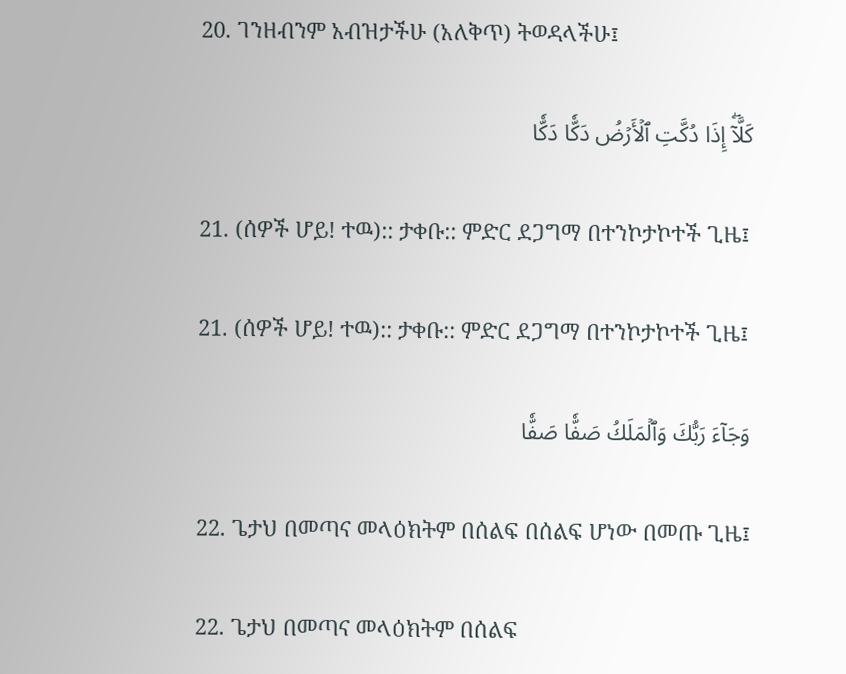20. ገንዘብንም አብዝታችሁ (አለቅጥ) ትወዳላችሁ፤

كَلَّآۖ إِذَا دُكَّتِ ٱلۡأَرۡضُ دَكّٗا دَكّٗا

21. (ሰዎች ሆይ! ተዉ):: ታቀቡ:: ምድር ደጋግማ በተንኮታኮተች ጊዜ፤

21. (ሰዎች ሆይ! ተዉ):: ታቀቡ:: ምድር ደጋግማ በተንኮታኮተች ጊዜ፤

وَجَآءَ رَبُّكَ وَٱلۡمَلَكُ صَفّٗا صَفّٗا

22. ጌታህ በመጣና መላዕክትም በሰልፍ በሰልፍ ሆነው በመጡ ጊዜ፤

22. ጌታህ በመጣና መላዕክትም በሰልፍ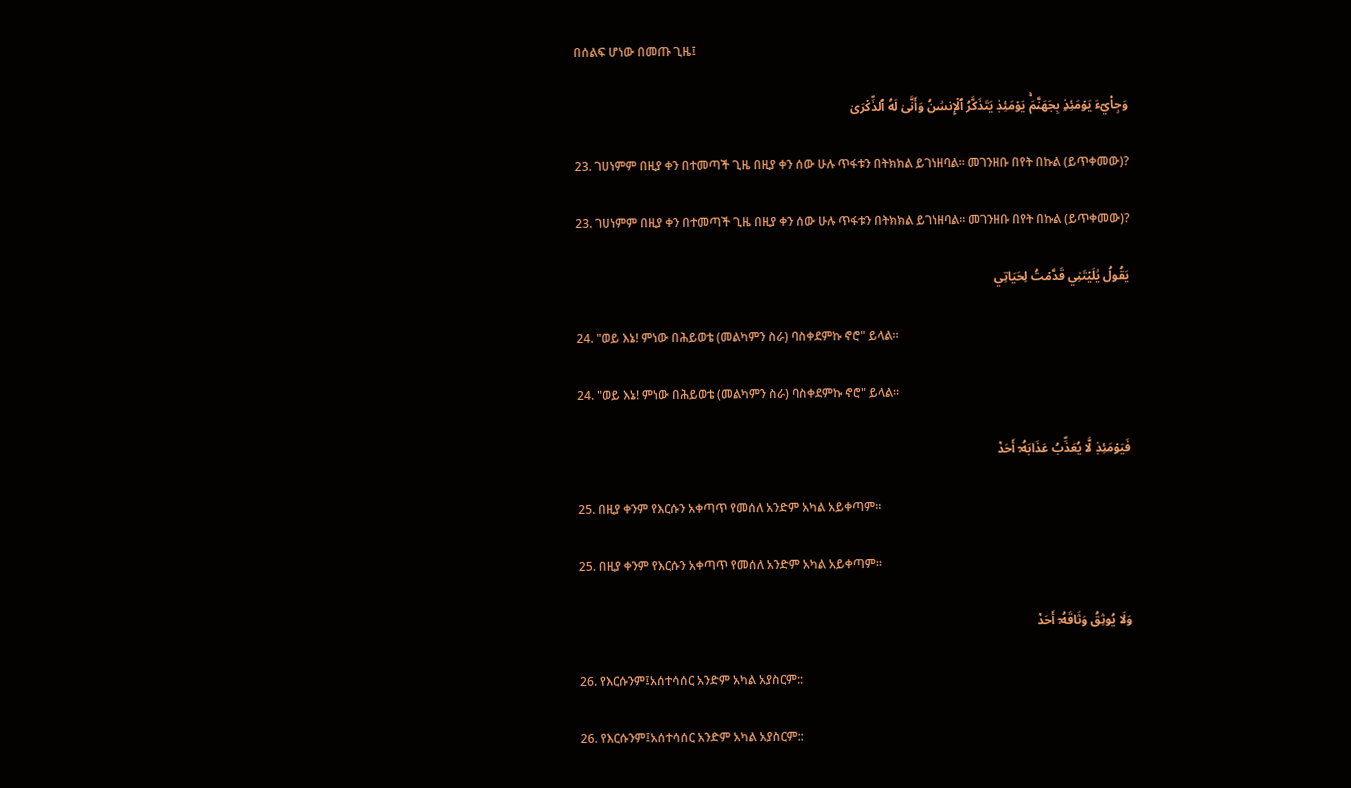በሰልፍ ሆነው በመጡ ጊዜ፤

وَجِاْيٓءَ يَوۡمَئِذِۭ بِجَهَنَّمَۚ يَوۡمَئِذٖ يَتَذَكَّرُ ٱلۡإِنسَٰنُ وَأَنَّىٰ لَهُ ٱلذِّكۡرَىٰ

23. ገሀነምም በዚያ ቀን በተመጣች ጊዜ በዚያ ቀን ሰው ሁሉ ጥፋቱን በትክክል ይገነዘባል። መገንዘቡ በየት በኩል (ይጥቀመው)?

23. ገሀነምም በዚያ ቀን በተመጣች ጊዜ በዚያ ቀን ሰው ሁሉ ጥፋቱን በትክክል ይገነዘባል። መገንዘቡ በየት በኩል (ይጥቀመው)?

يَقُولُ يَٰلَيۡتَنِي قَدَّمۡتُ لِحَيَاتِي

24. "ወይ እኔ! ምነው በሕይወቴ (መልካምን ስራ) ባስቀደምኩ ኖሮ" ይላል።

24. "ወይ እኔ! ምነው በሕይወቴ (መልካምን ስራ) ባስቀደምኩ ኖሮ" ይላል።

فَيَوۡمَئِذٖ لَّا يُعَذِّبُ عَذَابَهُۥٓ أَحَدٞ

25. በዚያ ቀንም የእርሱን አቀጣጥ የመሰለ አንድም አካል አይቀጣም።

25. በዚያ ቀንም የእርሱን አቀጣጥ የመሰለ አንድም አካል አይቀጣም።

وَلَا يُوثِقُ وَثَاقَهُۥٓ أَحَدٞ

26. የእርሱንም፤አሰተሳሰር አንድም አካል አያስርም::

26. የእርሱንም፤አሰተሳሰር አንድም አካል አያስርም::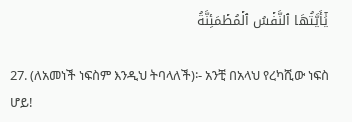يَٰٓأَيَّتُهَا ٱلنَّفۡسُ ٱلۡمُطۡمَئِنَّةُ

27. (ለአመነች ነፍስም እንዲህ ትባላለች)፡- አንቺ በአላህ የረካሺው ነፍስ ሆይ!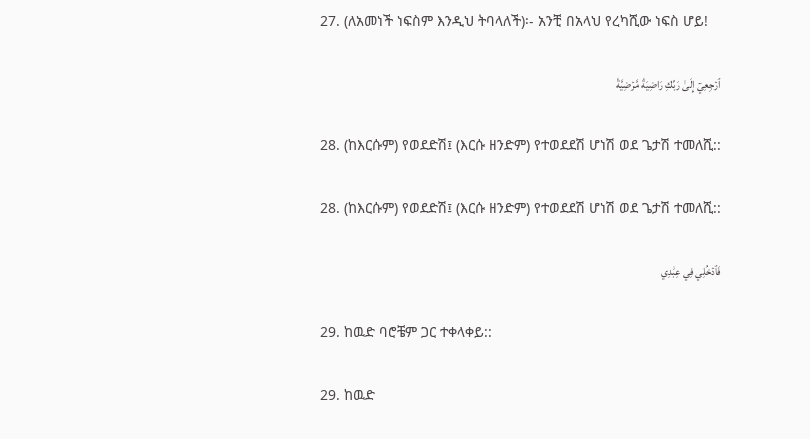27. (ለአመነች ነፍስም እንዲህ ትባላለች)፡- አንቺ በአላህ የረካሺው ነፍስ ሆይ!

ٱرۡجِعِيٓ إِلَىٰ رَبِّكِ رَاضِيَةٗ مَّرۡضِيَّةٗ

28. (ከእርሱም) የወደድሽ፤ (እርሱ ዘንድም) የተወደደሽ ሆነሽ ወደ ጌታሽ ተመለሺ::

28. (ከእርሱም) የወደድሽ፤ (እርሱ ዘንድም) የተወደደሽ ሆነሽ ወደ ጌታሽ ተመለሺ::

فَٱدۡخُلِي فِي عِبَٰدِي

29. ከዉድ ባሮቼም ጋር ተቀላቀይ::

29. ከዉድ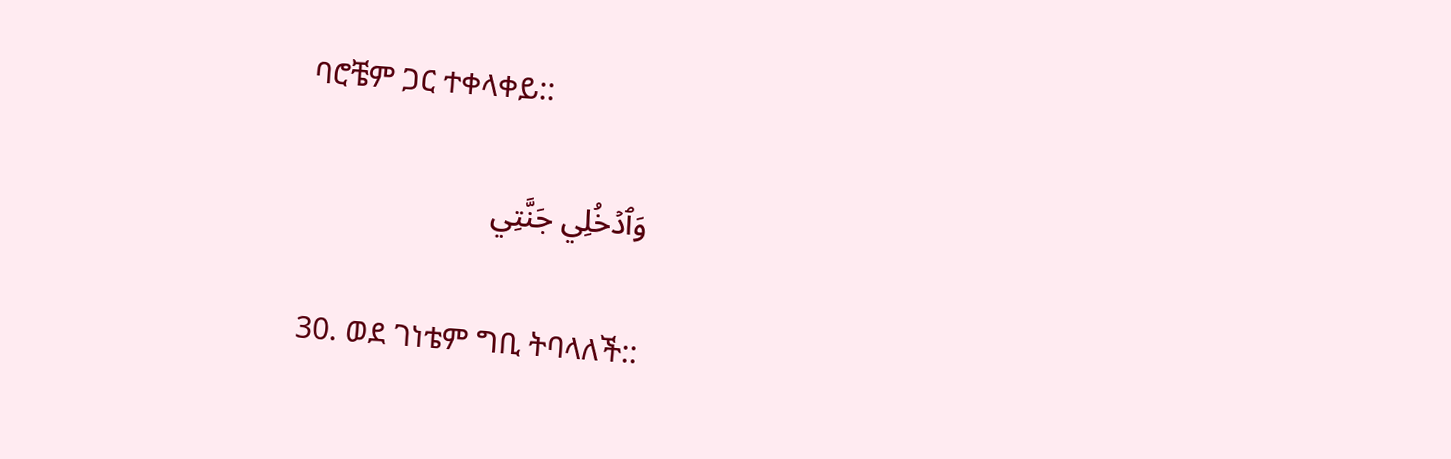ባሮቼም ጋር ተቀላቀይ::

وَٱدۡخُلِي جَنَّتِي

30. ወደ ገነቴም ግቢ ትባላለች::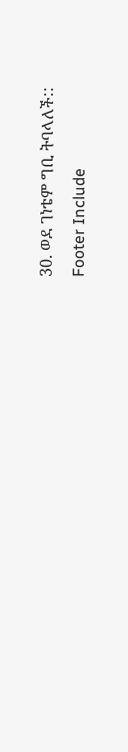30. ወደ ገነቴም ግቢ ትባላለች::
Footer Include